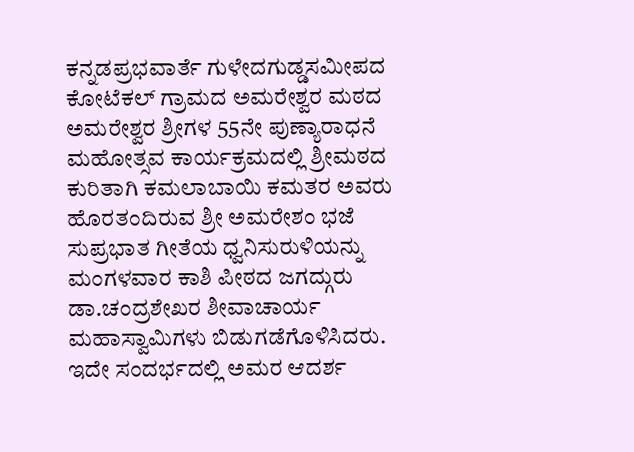ಕನ್ನಡಪ್ರಭವಾರ್ತೆ ಗುಳೇದಗುಡ್ಡಸಮೀಪದ ಕೋಟೆಕಲ್ ಗ್ರಾಮದ ಅಮರೇಶ್ವರ ಮಠದ ಅಮರೇಶ್ವರ ಶ್ರೀಗಳ 55ನೇ ಪುಣ್ಯಾರಾಧನೆ ಮಹೋತ್ಸವ ಕಾರ್ಯಕ್ರಮದಲ್ಲಿ ಶ್ರೀಮಠದ ಕುರಿತಾಗಿ ಕಮಲಾಬಾಯಿ ಕಮತರ ಅವರು ಹೊರತಂದಿರುವ ಶ್ರೀ ಅಮರೇಶಂ ಭಜೆ ಸುಪ್ರಭಾತ ಗೀತೆಯ ಧ್ವನಿಸುರುಳಿಯನ್ನು ಮಂಗಳವಾರ ಕಾಶಿ ಪೀಠದ ಜಗದ್ಗುರು ಡಾ.ಚಂದ್ರಶೇಖರ ಶೀವಾಚಾರ್ಯ ಮಹಾಸ್ವಾಮಿಗಳು ಬಿಡುಗಡೆಗೊಳಿಸಿದರು.
ಇದೇ ಸಂದರ್ಭದಲ್ಲಿ ಅಮರ ಆದರ್ಶ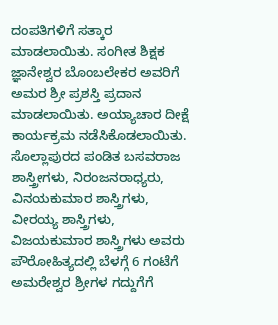ದಂಪತಿಗಳಿಗೆ ಸತ್ಕಾರ ಮಾಡಲಾಯಿತು. ಸಂಗೀತ ಶಿಕ್ಷಕ ಜ್ಞಾನೇಶ್ವರ ಬೊಂಬಲೇಕರ ಅವರಿಗೆ ಅಮರ ಶ್ರೀ ಪ್ರಶಸ್ತಿ ಪ್ರದಾನ ಮಾಡಲಾಯಿತು. ಅಯ್ಯಾಚಾರ ದೀಕ್ಷೆ ಕಾರ್ಯಕ್ರಮ ನಡೆಸಿಕೊಡಲಾಯಿತು.
ಸೊಲ್ಲಾಪುರದ ಪಂಡಿತ ಬಸವರಾಜ ಶಾಸ್ತ್ರೀಗಳು, ನಿರಂಜನರಾಧ್ಯರು, ವಿನಯಕುಮಾರ ಶಾಸ್ತ್ರಿಗಳು, ವೀರಯ್ಯ ಶಾಸ್ತ್ರಿಗಳು, ವಿಜಯಕುಮಾರ ಶಾಸ್ತ್ರಿಗಳು ಅವರು ಪೌರೋಹಿತ್ಯದಲ್ಲಿ ಬೆಳಗ್ಗೆ 6 ಗಂಟೆಗೆ ಅಮರೇಶ್ವರ ಶ್ರೀಗಳ ಗದ್ದುಗೆಗೆ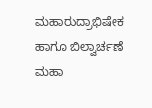ಮಹಾರುದ್ರಾಭಿಷೇಕ ಹಾಗೂ ಬಿಲ್ವಾರ್ಚಣೆ ಮಹಾ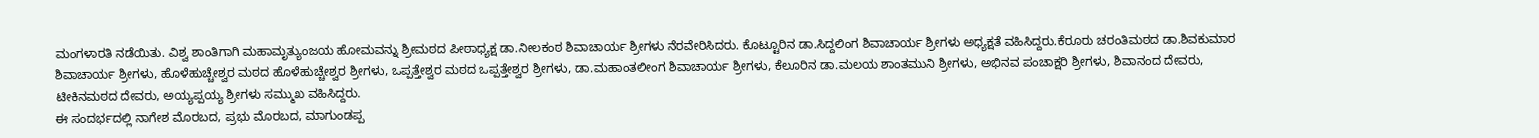ಮಂಗಳಾರತಿ ನಡೆಯಿತು. ವಿಶ್ವ ಶಾಂತಿಗಾಗಿ ಮಹಾಮೃತ್ಯುಂಜಯ ಹೋಮವನ್ನು ಶ್ರೀಮಠದ ಪೀಠಾಧ್ಯಕ್ಷ ಡಾ.ನೀಲಕಂಠ ಶಿವಾಚಾರ್ಯ ಶ್ರೀಗಳು ನೆರವೇರಿಸಿದರು. ಕೊಟ್ಟೂರಿನ ಡಾ.ಸಿದ್ದಲಿಂಗ ಶಿವಾಚಾರ್ಯ ಶ್ರೀಗಳು ಅಧ್ಯಕ್ಷತೆ ವಹಿಸಿದ್ದರು.ಕೆರೂರು ಚರಂತಿಮಠದ ಡಾ.ಶಿವಕುಮಾರ ಶಿವಾಚಾರ್ಯ ಶ್ರೀಗಳು, ಹೊಳೆಹುಚ್ಚೇಶ್ವರ ಮಠದ ಹೊಳೆಹುಚ್ಚೇಶ್ವರ ಶ್ರೀಗಳು, ಒಪ್ಪತ್ತೇಶ್ವರ ಮಠದ ಒಪ್ಪತ್ತೇಶ್ವರ ಶ್ರೀಗಳು, ಡಾ.ಮಹಾಂತಲೀಂಗ ಶಿವಾಚಾರ್ಯ ಶ್ರೀಗಳು, ಕೆಲೂರಿನ ಡಾ.ಮಲಯ ಶಾಂತಮುನಿ ಶ್ರೀಗಳು, ಅಭಿನವ ಪಂಚಾಕ್ಷರಿ ಶ್ರೀಗಳು, ಶಿವಾನಂದ ದೇವರು, ಟೀಕಿನಮಠದ ದೇವರು, ಅಯ್ಯಪ್ಪಯ್ಯ ಶ್ರೀಗಳು ಸಮ್ಮುಖ ವಹಿಸಿದ್ದರು.
ಈ ಸಂದರ್ಭದಲ್ಲಿ ನಾಗೇಶ ಮೊರಬದ, ಪ್ರಭು ಮೊರಬದ, ಮಾಗುಂಡಪ್ಪ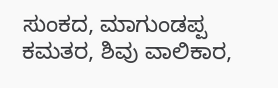ಸುಂಕದ, ಮಾಗುಂಡಪ್ಪ ಕಮತರ, ಶಿವು ವಾಲಿಕಾರ,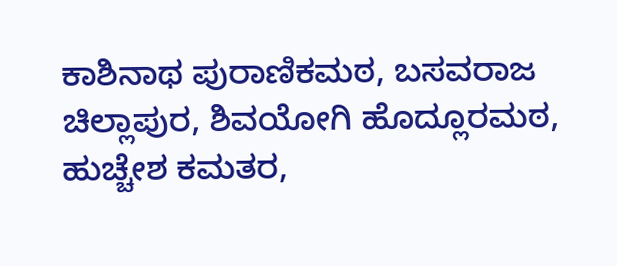ಕಾಶಿನಾಥ ಪುರಾಣಿಕಮಠ, ಬಸವರಾಜ ಚಿಲ್ಲಾಪುರ, ಶಿವಯೋಗಿ ಹೊದ್ಲೂರಮಠ, ಹುಚ್ಚೇಶ ಕಮತರ,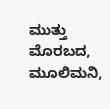ಮುತ್ತು ಮೊರಬದ, ಮೂಲಿಮನಿ,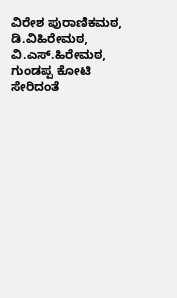ವಿರೇಶ ಪುರಾಣಿಕಮಠ, ಡಿ.ವಿಹಿರೇಮಠ, ವಿ.ಎಸ್.ಹಿರೇಮಠ, ಗುಂಡಪ್ಪ ಕೋಟಿ ಸೇರಿದಂತೆ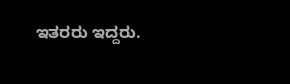ಇತರರು ಇದ್ದರು.